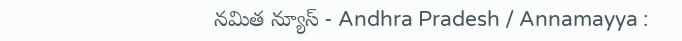నమిత న్యూస్ - Andhra Pradesh / Annamayya :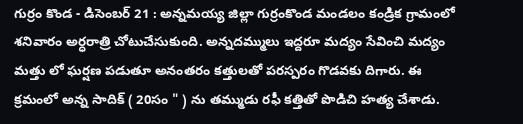గుర్రం కొండ - డిసెంబర్ 21 : అన్నమయ్య జిల్లా గుర్రంకొండ మండలం కండ్రిక గ్రామంలో శనివారం అర్ధరాత్రి చోటుచేసుకుంది. అన్నదమ్ములు ఇద్దరూ మద్యం సేవించి మద్యం మత్తు లో ఘర్షణ పడుతూ అనంతరం కత్తులతో పరస్పరం గొడవకు దిగారు. ఈ క్రమంలో అన్న సాదిక్ ( 20సం " ) ను తమ్ముడు రఫీ కత్తితో పొడిచి హత్య చేశాడు.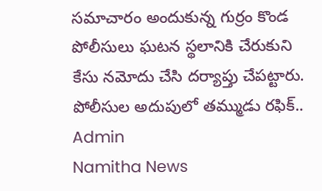సమాచారం అందుకున్న గుర్రం కొండ పోలీసులు ఘటన స్థలానికి చేరుకుని కేసు నమోదు చేసి దర్యాప్తు చేపట్టారు. పోలీసుల అదుపులో తమ్ముడు రఫిక్..
Admin
Namitha News